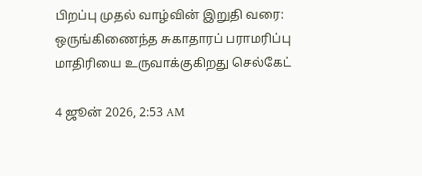பிறப்பு முதல் வாழ்வின் இறுதி வரை: ஒருங்கிணைந்த சுகாதாரப் பராமரிப்பு மாதிரியை உருவாக்குகிறது செல்கேட்

4 ஜூன் 2026, 2:53 AM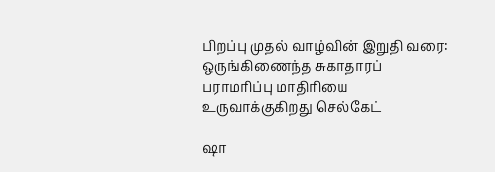பிறப்பு முதல் வாழ்வின் இறுதி வரை: ஒருங்கிணைந்த சுகாதாரப் பராமரிப்பு மாதிரியை உருவாக்குகிறது செல்கேட்

ஷா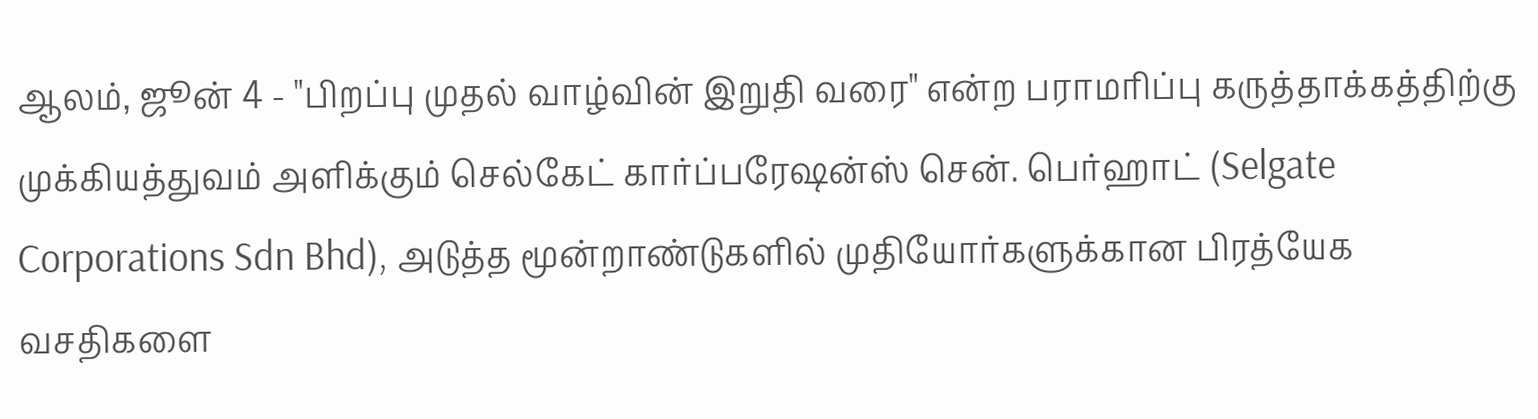ஆலம், ஜூன் 4 - "பிறப்பு முதல் வாழ்வின் இறுதி வரை" என்ற பராமரிப்பு கருத்தாக்கத்திற்கு முக்கியத்துவம் அளிக்கும் செல்கேட் கார்ப்பரேஷன்ஸ் சென். பெர்ஹாட் (Selgate Corporations Sdn Bhd), அடுத்த மூன்றாண்டுகளில் முதியோர்களுக்கான பிரத்யேக வசதிகளை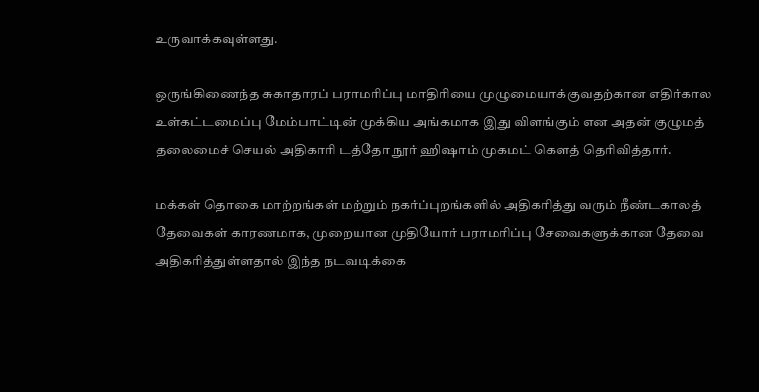உருவாக்கவுள்ளது.

ஒருங்கிணைந்த சுகாதாரப் பராமரிப்பு மாதிரியை முழுமையாக்குவதற்கான எதிர்கால உள்கட்டமைப்பு மேம்பாட்டின் முக்கிய அங்கமாக இது விளங்கும் என அதன் குழுமத் தலைமைச் செயல் அதிகாரி டத்தோ நூர் ஹிஷாம் முகமட் கௌத் தெரிவித்தார்.

மக்கள் தொகை மாற்றங்கள் மற்றும் நகர்ப்புறங்களில் அதிகரித்து வரும் நீண்டகாலத் தேவைகள் காரணமாக, முறையான முதியோர் பராமரிப்பு சேவைகளுக்கான தேவை அதிகரித்துள்ளதால் இந்த நடவடிக்கை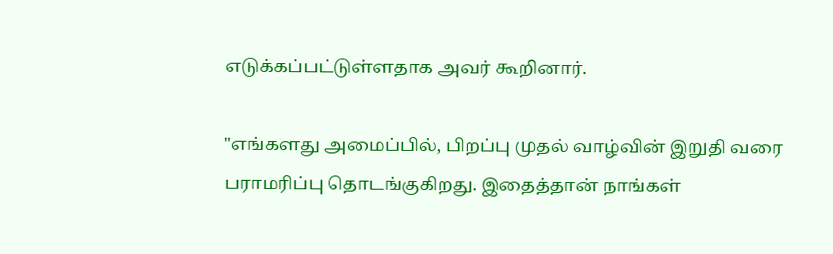எடுக்கப்பட்டுள்ளதாக அவர் கூறினார்.

"எங்களது அமைப்பில், பிறப்பு முதல் வாழ்வின் இறுதி வரை பராமரிப்பு தொடங்குகிறது. இதைத்தான் நாங்கள்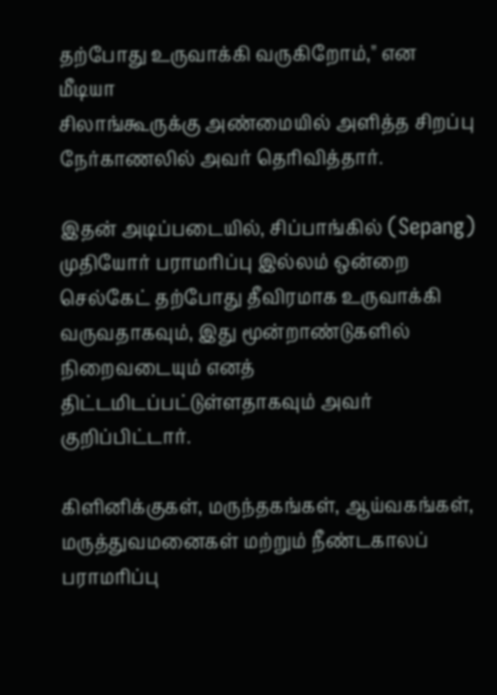தற்போது உருவாக்கி வருகிறோம்," என மீடியா
சிலாங்கூருக்கு அண்மையில் அளித்த சிறப்பு நேர்காணலில் அவர் தெரிவித்தார்.

இதன் அடிப்படையில், சிப்பாங்கில் (Sepang) முதியோர் பராமரிப்பு இல்லம் ஒன்றை செல்கேட் தற்போது தீவிரமாக உருவாக்கி வருவதாகவும், இது மூன்றாண்டுகளில் நிறைவடையும் எனத் திட்டமிடப்பட்டுள்ளதாகவும் அவர் குறிப்பிட்டார்.

கிளினிக்குகள், மருந்தகங்கள், ஆய்வகங்கள், மருத்துவமனைகள் மற்றும் நீண்டகாலப் பராமரிப்பு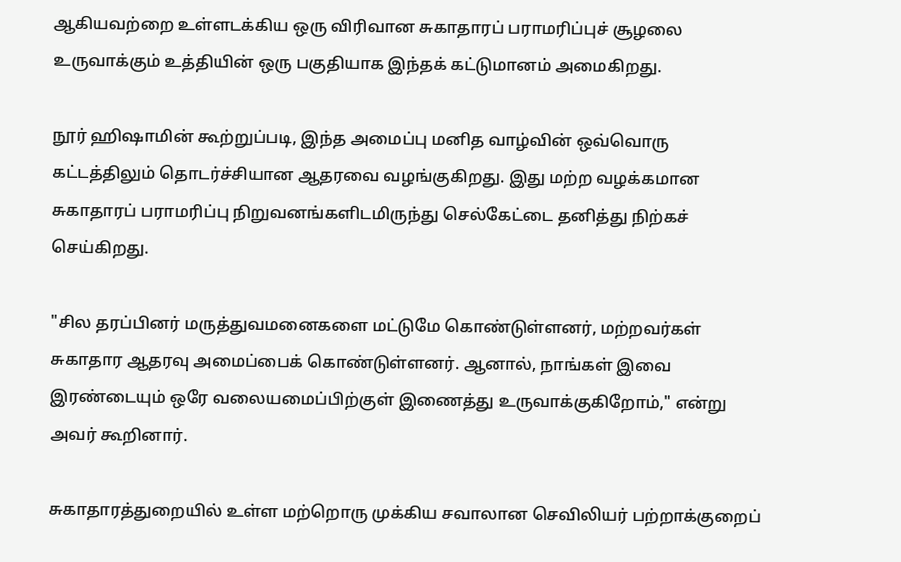ஆகியவற்றை உள்ளடக்கிய ஒரு விரிவான சுகாதாரப் பராமரிப்புச் சூழலை உருவாக்கும் உத்தியின் ஒரு பகுதியாக இந்தக் கட்டுமானம் அமைகிறது.

நூர் ஹிஷாமின் கூற்றுப்படி, இந்த அமைப்பு மனித வாழ்வின் ஒவ்வொரு கட்டத்திலும் தொடர்ச்சியான ஆதரவை வழங்குகிறது. இது மற்ற வழக்கமான சுகாதாரப் பராமரிப்பு நிறுவனங்களிடமிருந்து செல்கேட்டை தனித்து நிற்கச் செய்கிறது.

"சில தரப்பினர் மருத்துவமனைகளை மட்டுமே கொண்டுள்ளனர், மற்றவர்கள் சுகாதார ஆதரவு அமைப்பைக் கொண்டுள்ளனர். ஆனால், நாங்கள் இவை இரண்டையும் ஒரே வலையமைப்பிற்குள் இணைத்து உருவாக்குகிறோம்," என்று அவர் கூறினார்.

சுகாதாரத்துறையில் உள்ள மற்றொரு முக்கிய சவாலான செவிலியர் பற்றாக்குறைப்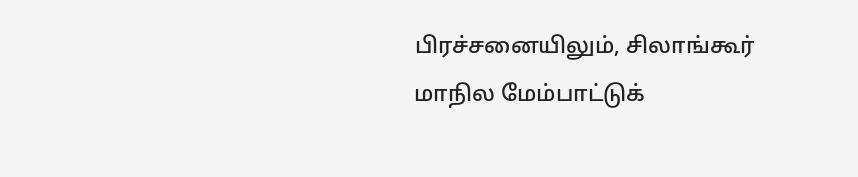பிரச்சனையிலும், சிலாங்கூர் மாநில மேம்பாட்டுக்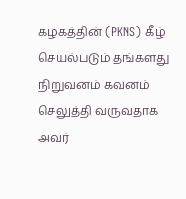கழகத்தின் (PKNS) கீழ் செயல்படும் தங்களது நிறுவனம் கவனம் செலுத்தி வருவதாக அவர்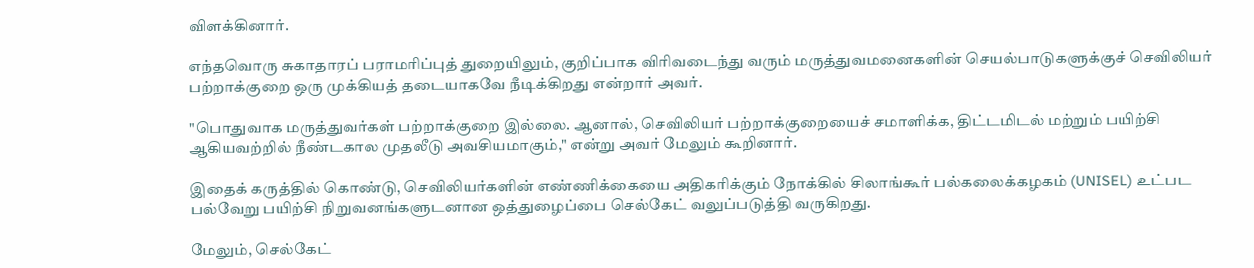விளக்கினார்.

எந்தவொரு சுகாதாரப் பராமரிப்புத் துறையிலும், குறிப்பாக விரிவடைந்து வரும் மருத்துவமனைகளின் செயல்பாடுகளுக்குச் செவிலியர் பற்றாக்குறை ஒரு முக்கியத் தடையாகவே நீடிக்கிறது என்றார் அவர்.

"பொதுவாக மருத்துவர்கள் பற்றாக்குறை இல்லை. ஆனால், செவிலியர் பற்றாக்குறையைச் சமாளிக்க, திட்டமிடல் மற்றும் பயிற்சி ஆகியவற்றில் நீண்டகால முதலீடு அவசியமாகும்," என்று அவர் மேலும் கூறினார்.

இதைக் கருத்தில் கொண்டு, செவிலியர்களின் எண்ணிக்கையை அதிகரிக்கும் நோக்கில் சிலாங்கூர் பல்கலைக்கழகம் (UNISEL) உட்பட பல்வேறு பயிற்சி நிறுவனங்களுடனான ஒத்துழைப்பை செல்கேட் வலுப்படுத்தி வருகிறது.

மேலும், செல்கேட்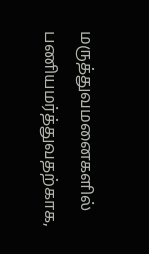மருத்துவமனைகளில் பணியமர்த்துவதற்காக,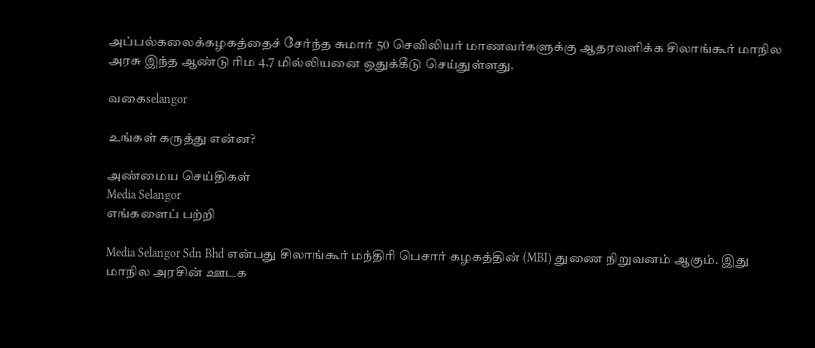அப்பல்கலைக்கழகத்தைச் சேர்ந்த சுமார் 50 செவிலியர் மாணவர்களுக்கு ஆதரவளிக்க சிலாங்கூர் மாநில அரசு இந்த ஆண்டு ரிம 4.7 மில்லியனை ஒதுக்கீடு செய்துள்ளது.

வகைselangor

உங்கள் கருத்து என்ன?

அண்மைய செய்திகள்
Media Selangor
எங்களைப் பற்றி

Media Selangor Sdn Bhd என்பது சிலாங்கூர் மந்திரி பெசார் கழகத்தின் (MBI) துணை நிறுவனம் ஆகும். இது மாநில அரசின் ஊடக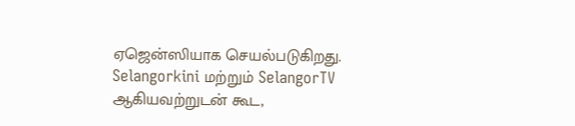ஏஜென்ஸியாக செயல்படுகிறது. Selangorkini மற்றும் SelangorTV ஆகியவற்றுடன் கூட,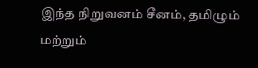இந்த நிறுவனம் சீனம், தமிழும் மற்றும்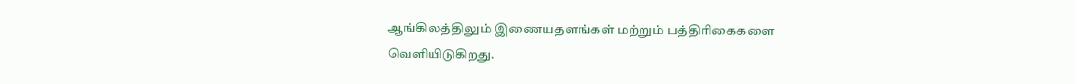ஆங்கிலத்திலும் இணையதளங்கள் மற்றும் பத்திரிகைகளை வெளியிடுகிறது.